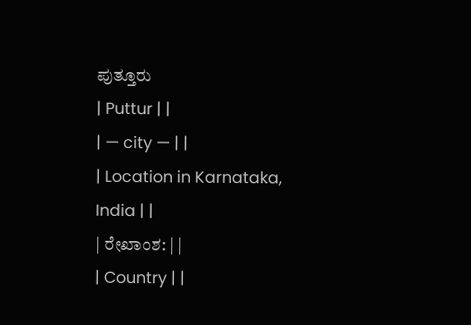ಪುತ್ತೂರು
| Puttur | |
| — city — | |
| Location in Karnataka, India | |
| ರೇಖಾಂಶ: | |
| Country | |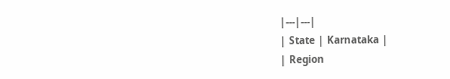|---|---|
| State | Karnataka |
| Region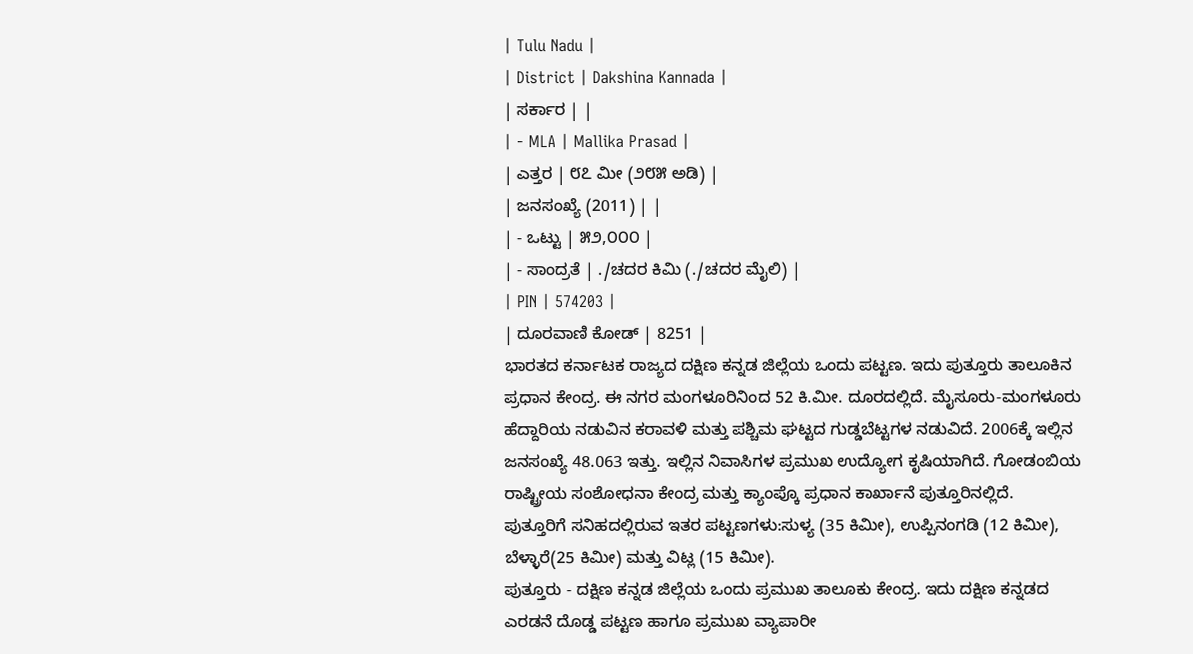| Tulu Nadu |
| District | Dakshina Kannada |
| ಸರ್ಕಾರ | |
| - MLA | Mallika Prasad |
| ಎತ್ತರ | ೮೭ ಮೀ (೨೮೫ ಅಡಿ) |
| ಜನಸಂಖ್ಯೆ (2011) | |
| - ಒಟ್ಟು | ೫೨,೦೦೦ |
| - ಸಾಂದ್ರತೆ | ./ಚದರ ಕಿಮಿ (./ಚದರ ಮೈಲಿ) |
| PIN | 574203 |
| ದೂರವಾಣಿ ಕೋಡ್ | 8251 |
ಭಾರತದ ಕರ್ನಾಟಕ ರಾಜ್ಯದ ದಕ್ಷಿಣ ಕನ್ನಡ ಜಿಲ್ಲೆಯ ಒಂದು ಪಟ್ಟಣ. ಇದು ಪುತ್ತೂರು ತಾಲೂಕಿನ ಪ್ರಧಾನ ಕೇಂದ್ರ. ಈ ನಗರ ಮಂಗಳೂರಿನಿಂದ 52 ಕಿ.ಮೀ. ದೂರದಲ್ಲಿದೆ. ಮೈಸೂರು-ಮಂಗಳೂರು ಹೆದ್ದಾರಿಯ ನಡುವಿನ ಕರಾವಳಿ ಮತ್ತು ಪಶ್ಚಿಮ ಘಟ್ಟದ ಗುಡ್ಡಬೆಟ್ಟಗಳ ನಡುವಿದೆ. 2006ಕ್ಕೆ ಇಲ್ಲಿನ ಜನಸಂಖ್ಯೆ 48.063 ಇತ್ತು. ಇಲ್ಲಿನ ನಿವಾಸಿಗಳ ಪ್ರಮುಖ ಉದ್ಯೋಗ ಕೃಷಿಯಾಗಿದೆ. ಗೋಡಂಬಿಯ ರಾಷ್ಟ್ರೀಯ ಸಂಶೋಧನಾ ಕೇಂದ್ರ ಮತ್ತು ಕ್ಯಾಂಪ್ಕೊ ಪ್ರಧಾನ ಕಾರ್ಖಾನೆ ಪುತ್ತೂರಿನಲ್ಲಿದೆ.
ಪುತ್ತೂರಿಗೆ ಸನಿಹದಲ್ಲಿರುವ ಇತರ ಪಟ್ಟಣಗಳು:ಸುಳ್ಯ (35 ಕಿಮೀ), ಉಪ್ಪಿನಂಗಡಿ (12 ಕಿಮೀ), ಬೆಳ್ಳಾರೆ(25 ಕಿಮೀ) ಮತ್ತು ವಿಟ್ಲ (15 ಕಿಮೀ).
ಪುತ್ತೂರು - ದಕ್ಷಿಣ ಕನ್ನಡ ಜಿಲ್ಲೆಯ ಒಂದು ಪ್ರಮುಖ ತಾಲೂಕು ಕೇಂದ್ರ. ಇದು ದಕ್ಷಿಣ ಕನ್ನಡದ ಎರಡನೆ ದೊಡ್ಡ ಪಟ್ಟಣ ಹಾಗೂ ಪ್ರಮುಖ ವ್ಯಾಪಾರೀ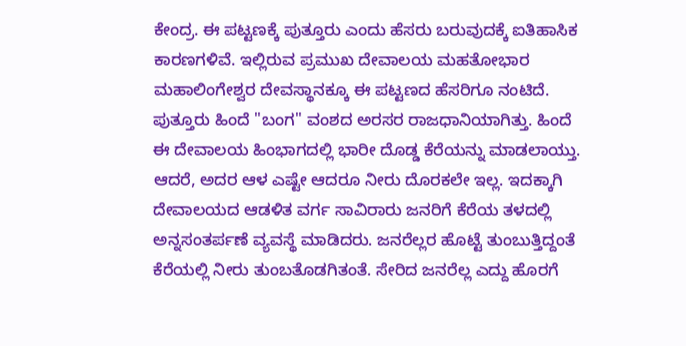ಕೇಂದ್ರ. ಈ ಪಟ್ಟಣಕ್ಕೆ ಪುತ್ತೂರು ಎಂದು ಹೆಸರು ಬರುವುದಕ್ಕೆ ಐತಿಹಾಸಿಕ ಕಾರಣಗಳಿವೆ. ಇಲ್ಲಿರುವ ಪ್ರಮುಖ ದೇವಾಲಯ ಮಹತೋಭಾರ ಮಹಾಲಿಂಗೇಶ್ವರ ದೇವಸ್ಥಾನಕ್ಕೂ ಈ ಪಟ್ಟಣದ ಹೆಸರಿಗೂ ನಂಟಿದೆ. ಪುತ್ತೂರು ಹಿಂದೆ "ಬಂಗ" ವಂಶದ ಅರಸರ ರಾಜಧಾನಿಯಾಗಿತ್ತು. ಹಿಂದೆ ಈ ದೇವಾಲಯ ಹಿಂಭಾಗದಲ್ಲಿ ಭಾರೀ ದೊಡ್ಡ ಕೆರೆಯನ್ನು ಮಾಡಲಾಯ್ತು. ಆದರೆ, ಅದರ ಆಳ ಎಷ್ಟೇ ಆದರೂ ನೀರು ದೊರಕಲೇ ಇಲ್ಲ. ಇದಕ್ಕಾಗಿ ದೇವಾಲಯದ ಆಡಳಿತ ವರ್ಗ ಸಾವಿರಾರು ಜನರಿಗೆ ಕೆರೆಯ ತಳದಲ್ಲಿ ಅನ್ನಸಂತರ್ಪಣೆ ವ್ಯವಸ್ಥೆ ಮಾಡಿದರು. ಜನರೆಲ್ಲರ ಹೊಟ್ಟೆ ತುಂಬುತ್ತಿದ್ದಂತೆ ಕೆರೆಯಲ್ಲಿ ನೀರು ತುಂಬತೊಡಗಿತಂತೆ. ಸೇರಿದ ಜನರೆಲ್ಲ ಎದ್ದು ಹೊರಗೆ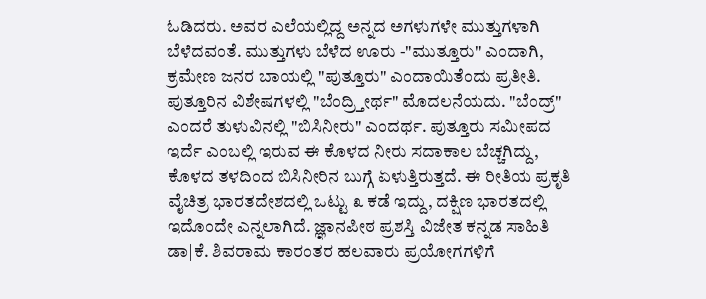ಓಡಿದರು. ಅವರ ಎಲೆಯಲ್ಲಿದ್ದ ಅನ್ನದ ಅಗಳುಗಳೇ ಮುತ್ತುಗಳಾಗಿ ಬೆಳೆದವಂತೆ. ಮುತ್ತುಗಳು ಬೆಳೆದ ಊರು -"ಮುತ್ತೂರು" ಎಂದಾಗಿ, ಕ್ರಮೇಣ ಜನರ ಬಾಯಲ್ಲಿ "ಪುತ್ತೂರು" ಎಂದಾಯಿತೆಂದು ಪ್ರತೀತಿ. ಪುತ್ತೂರಿನ ವಿಶೇಷಗಳಲ್ಲಿ "ಬೆಂದ್ರ್ತೀರ್ಥ" ಮೊದಲನೆಯದು. "ಬೆಂದ್ರ್" ಎಂದರೆ ತುಳುವಿನಲ್ಲಿ "ಬಿಸಿನೀರು" ಎಂದರ್ಥ. ಪುತ್ತೂರು ಸಮೀಪದ ಇರ್ದೆ ಎಂಬಲ್ಲಿ ಇರುವ ಈ ಕೊಳದ ನೀರು ಸದಾಕಾಲ ಬೆಚ್ಚಗಿದ್ದು, ಕೊಳದ ತಳದಿಂದ ಬಿಸಿನೀರಿನ ಬುಗ್ಗೆ ಏಳುತ್ತಿರುತ್ತದೆ. ಈ ರೀತಿಯ ಪ್ರಕೃತಿ ವೈಚಿತ್ರ ಭಾರತದೇಶದಲ್ಲಿ ಒಟ್ಟು ೩ ಕಡೆ ಇದ್ದು, ದಕ್ಷಿಣ ಭಾರತದಲ್ಲಿ ಇದೊಂದೇ ಎನ್ನಲಾಗಿದೆ. ಜ್ಞಾನಪೀಠ ಪ್ರಶಸ್ತಿ ವಿಜೇತ ಕನ್ನಡ ಸಾಹಿತಿ ಡಾ|ಕೆ. ಶಿವರಾಮ ಕಾರಂತರ ಹಲವಾರು ಪ್ರಯೋಗಗಳಿಗೆ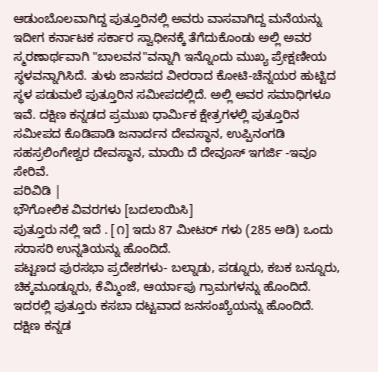ಆಡುಂಬೊಲವಾಗಿದ್ದ ಪುತ್ತೂರಿನಲ್ಲಿ ಅವರು ವಾಸವಾಗಿದ್ದ ಮನೆಯನ್ನು ಇದೀಗ ಕರ್ನಾಟಕ ಸರ್ಕಾರ ಸ್ವಾಧೀನಕ್ಕೆ ತೆಗೆದುಕೊಂಡು ಅಲ್ಲಿ ಅವರ ಸ್ಮರಣಾರ್ಥವಾಗಿ "ಬಾಲವನ"ವನ್ನಾಗಿ ಇನ್ನೊಂದು ಮುಖ್ಯ ಪ್ರೇಕ್ಷಣೀಯ ಸ್ಥಳವನ್ನಾಗಿಸಿದೆ. ತುಳು ಜಾನಪದ ವೀರರಾದ ಕೋಟಿ-ಚೆನ್ನಯರ ಹುಟ್ಟಿದ ಸ್ಥಳ ಪಡುಮಲೆ ಪುತ್ತೂರಿನ ಸಮೀಪದಲ್ಲಿದೆ. ಅಲ್ಲಿ ಅವರ ಸಮಾಧಿಗಳೂ ಇವೆ. ದಕ್ಷಿಣ ಕನ್ನಡದ ಪ್ರಮುಖ ಧಾರ್ಮಿಕ ಕ್ಷೇತ್ರಗಳಲ್ಲಿ ಪುತ್ತೂರಿನ ಸಮೀಪದ ಕೊಡಿಪಾಡಿ ಜನಾರ್ದನ ದೇವಸ್ಥಾನ, ಉಪ್ಪಿನಂಗಡಿ ಸಹಸ್ರಲಿಂಗೇಶ್ವರ ದೇವಸ್ಥಾನ, ಮಾಯಿ ದೆ ದೇವೂಸ್ ಇಗರ್ಜಿ -ಇವೂ ಸೇರಿವೆ.
ಪರಿವಿಡಿ |
ಭೌಗೋಲಿಕ ವಿವರಗಳು [ಬದಲಾಯಿಸಿ]
ಪುತ್ತೂರು ನಲ್ಲಿ ಇದೆ . [೧] ಇದು 87 ಮೀಟರ್ ಗಳು (285 ಅಡಿ) ಒಂದು ಸರಾಸರಿ ಉನ್ನತಿಯನ್ನು ಹೊಂದಿದೆ.
ಪಟ್ಟಣದ ಪುರಸಭಾ ಪ್ರದೇಶಗಳು- ಬಲ್ನಾಡು, ಪಡ್ನೂರು, ಕಬಕ ಬನ್ನೂರು, ಚಿಕ್ಕಮೂಡ್ನೂರು, ಕೆಮ್ಮಿಂಜೆ, ಆರ್ಯಾಪು ಗ್ರಾಮಗಳನ್ನು ಹೊಂದಿದೆ. ಇದರಲ್ಲಿ ಪುತ್ತೂರು ಕಸಬಾ ದಟ್ಟವಾದ ಜನಸಂಖ್ಯೆಯನ್ನು ಹೊಂದಿದೆ. ದಕ್ಷಿಣ ಕನ್ನಡ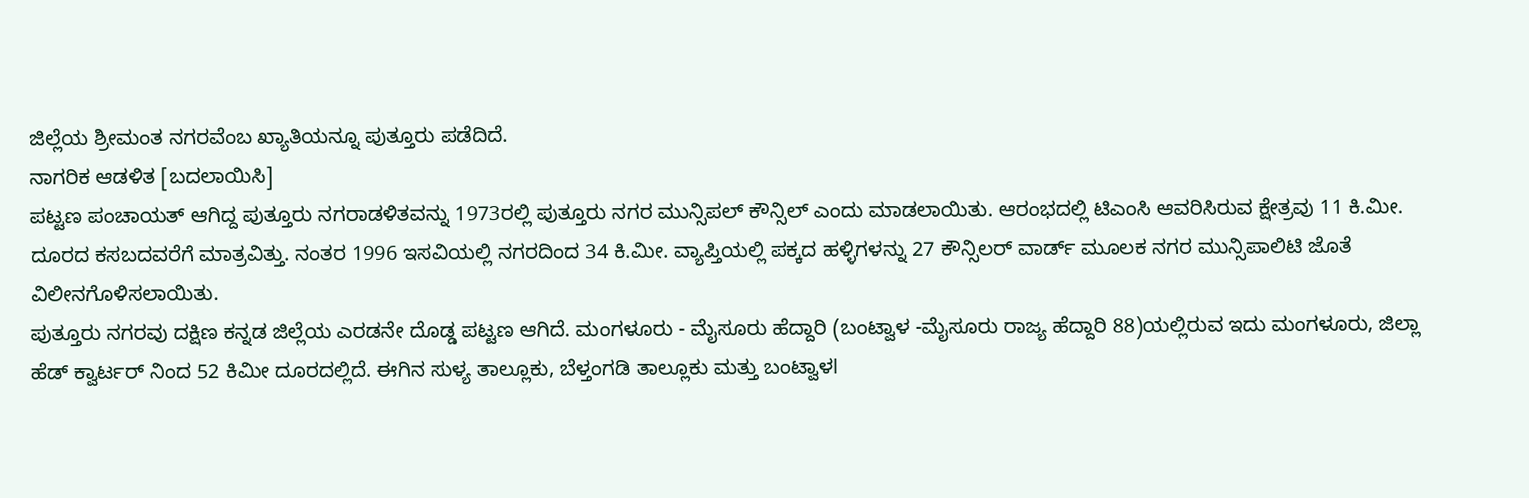ಜಿಲ್ಲೆಯ ಶ್ರೀಮಂತ ನಗರವೆಂಬ ಖ್ಯಾತಿಯನ್ನೂ ಪುತ್ತೂರು ಪಡೆದಿದೆ.
ನಾಗರಿಕ ಆಡಳಿತ [ಬದಲಾಯಿಸಿ]
ಪಟ್ಟಣ ಪಂಚಾಯತ್ ಆಗಿದ್ದ ಪುತ್ತೂರು ನಗರಾಡಳಿತವನ್ನು 1973ರಲ್ಲಿ ಪುತ್ತೂರು ನಗರ ಮುನ್ಸಿಪಲ್ ಕೌನ್ಸಿಲ್ ಎಂದು ಮಾಡಲಾಯಿತು. ಆರಂಭದಲ್ಲಿ ಟಿಎಂಸಿ ಆವರಿಸಿರುವ ಕ್ಷೇತ್ರವು 11 ಕಿ.ಮೀ. ದೂರದ ಕಸಬದವರೆಗೆ ಮಾತ್ರವಿತ್ತು. ನಂತರ 1996 ಇಸವಿಯಲ್ಲಿ ನಗರದಿಂದ 34 ಕಿ.ಮೀ. ವ್ಯಾಪ್ತಿಯಲ್ಲಿ ಪಕ್ಕದ ಹಳ್ಳಿಗಳನ್ನು 27 ಕೌನ್ಸಿಲರ್ ವಾರ್ಡ್ ಮೂಲಕ ನಗರ ಮುನ್ಸಿಪಾಲಿಟಿ ಜೊತೆ ವಿಲೀನಗೊಳಿಸಲಾಯಿತು.
ಪುತ್ತೂರು ನಗರವು ದಕ್ಷಿಣ ಕನ್ನಡ ಜಿಲ್ಲೆಯ ಎರಡನೇ ದೊಡ್ಡ ಪಟ್ಟಣ ಆಗಿದೆ. ಮಂಗಳೂರು - ಮೈಸೂರು ಹೆದ್ದಾರಿ (ಬಂಟ್ವಾಳ -ಮೈಸೂರು ರಾಜ್ಯ ಹೆದ್ದಾರಿ 88)ಯಲ್ಲಿರುವ ಇದು ಮಂಗಳೂರು, ಜಿಲ್ಲಾ ಹೆಡ್ ಕ್ವಾರ್ಟರ್ ನಿಂದ 52 ಕಿಮೀ ದೂರದಲ್ಲಿದೆ. ಈಗಿನ ಸುಳ್ಯ ತಾಲ್ಲೂಕು, ಬೆಳ್ತಂಗಡಿ ತಾಲ್ಲೂಕು ಮತ್ತು ಬಂಟ್ವಾಳl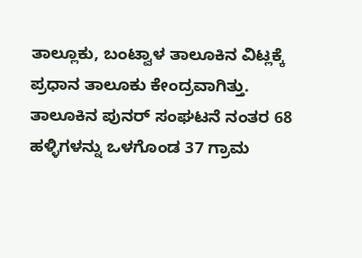ತಾಲ್ಲೂಕು, ಬಂಟ್ವಾಳ ತಾಲೂಕಿನ ವಿಟ್ಲಕ್ಕೆ ಪ್ರಧಾನ ತಾಲೂಕು ಕೇಂದ್ರವಾಗಿತ್ತು. ತಾಲೂಕಿನ ಪುನರ್ ಸಂಘಟನೆ ನಂತರ 68 ಹಳ್ಳಿಗಳನ್ನು ಒಳಗೊಂಡ 37 ಗ್ರಾಮ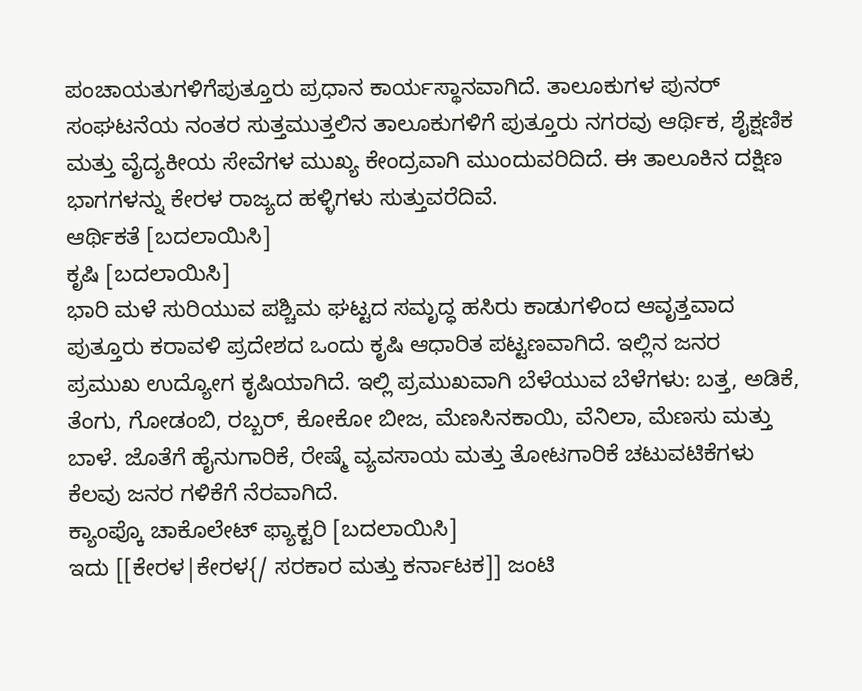ಪಂಚಾಯತುಗಳಿಗೆಪುತ್ತೂರು ಪ್ರಧಾನ ಕಾರ್ಯಸ್ಥಾನವಾಗಿದೆ. ತಾಲೂಕುಗಳ ಪುನರ್ ಸಂಘಟನೆಯ ನಂತರ ಸುತ್ತಮುತ್ತಲಿನ ತಾಲೂಕುಗಳಿಗೆ ಪುತ್ತೂರು ನಗರವು ಆರ್ಥಿಕ, ಶೈಕ್ಷಣಿಕ ಮತ್ತು ವೈದ್ಯಕೀಯ ಸೇವೆಗಳ ಮುಖ್ಯ ಕೇಂದ್ರವಾಗಿ ಮುಂದುವರಿದಿದೆ. ಈ ತಾಲೂಕಿನ ದಕ್ಷಿಣ ಭಾಗಗಳನ್ನು ಕೇರಳ ರಾಜ್ಯದ ಹಳ್ಳಿಗಳು ಸುತ್ತುವರೆದಿವೆ.
ಆರ್ಥಿಕತೆ [ಬದಲಾಯಿಸಿ]
ಕೃಷಿ [ಬದಲಾಯಿಸಿ]
ಭಾರಿ ಮಳೆ ಸುರಿಯುವ ಪಶ್ಚಿಮ ಘಟ್ಟದ ಸಮೃದ್ಧ ಹಸಿರು ಕಾಡುಗಳಿಂದ ಆವೃತ್ತವಾದ ಪುತ್ತೂರು ಕರಾವಳಿ ಪ್ರದೇಶದ ಒಂದು ಕೃಷಿ ಆಧಾರಿತ ಪಟ್ಟಣವಾಗಿದೆ. ಇಲ್ಲಿನ ಜನರ ಪ್ರಮುಖ ಉದ್ಯೋಗ ಕೃಷಿಯಾಗಿದೆ. ಇಲ್ಲಿ ಪ್ರಮುಖವಾಗಿ ಬೆಳೆಯುವ ಬೆಳೆಗಳು: ಬತ್ತ, ಅಡಿಕೆ, ತೆಂಗು, ಗೋಡಂಬಿ, ರಬ್ಬರ್, ಕೋಕೋ ಬೀಜ, ಮೆಣಸಿನಕಾಯಿ, ವೆನಿಲಾ, ಮೆಣಸು ಮತ್ತು ಬಾಳೆ. ಜೊತೆಗೆ ಹೈನುಗಾರಿಕೆ, ರೇಷ್ಮೆ ವ್ಯವಸಾಯ ಮತ್ತು ತೋಟಗಾರಿಕೆ ಚಟುವಟಿಕೆಗಳು ಕೆಲವು ಜನರ ಗಳಿಕೆಗೆ ನೆರವಾಗಿದೆ.
ಕ್ಯಾಂಪ್ಕೊ ಚಾಕೊಲೇಟ್ ಫ್ಯಾಕ್ಟರಿ [ಬದಲಾಯಿಸಿ]
ಇದು [[ಕೇರಳ|ಕೇರಳ{/ ಸರಕಾರ ಮತ್ತು ಕರ್ನಾಟಕ]] ಜಂಟಿ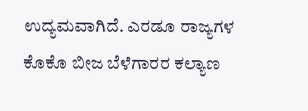ಉದ್ಯಮವಾಗಿದೆ. ಎರಡೂ ರಾಜ್ಯಗಳ ಕೊಕೊ ಬೀಜ ಬೆಳೆಗಾರರ ಕಲ್ಯಾಣ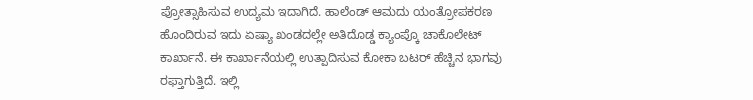ಪ್ರೋತ್ಸಾಹಿಸುವ ಉದ್ಯಮ ಇದಾಗಿದೆ. ಹಾಲೆಂಡ್ ಆಮದು ಯಂತ್ರೋಪಕರಣ ಹೊಂದಿರುವ ಇದು ಏಷ್ಯಾ ಖಂಡದಲ್ಲೇ ಅತಿದೊಡ್ಡ ಕ್ಯಾಂಪ್ಕೊ ಚಾಕೊಲೇಟ್ ಕಾರ್ಖಾನೆ. ಈ ಕಾರ್ಖಾನೆಯಲ್ಲಿ ಉತ್ಪಾದಿಸುವ ಕೋಕಾ ಬಟರ್ ಹೆಚ್ಚಿನ ಭಾಗವು ರಫ್ತಾಗುತ್ತಿದೆ. ಇಲ್ಲಿ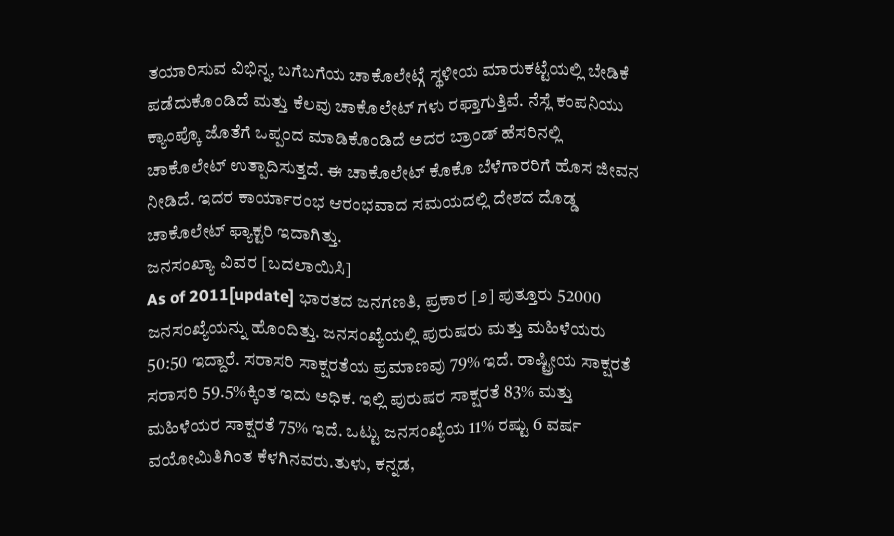ತಯಾರಿಸುವ ವಿಭಿನ್ನ, ಬಗೆಬಗೆಯ ಚಾಕೊಲೇಟ್ಗೆ ಸ್ಥಳೀಯ ಮಾರುಕಟ್ಟೆಯಲ್ಲಿ ಬೇಡಿಕೆ ಪಡೆದುಕೊಂಡಿದೆ ಮತ್ತು ಕೆಲವು ಚಾಕೊಲೇಟ್ ಗಳು ರಫ್ತಾಗುತ್ತಿವೆ. ನೆಸ್ಲೆ ಕಂಪನಿಯು ಕ್ಯಾಂಪ್ಕೊ ಜೊತೆಗೆ ಒಪ್ಪಂದ ಮಾಡಿಕೊಂಡಿದೆ ಅದರ ಬ್ರಾಂಡ್ ಹೆಸರಿನಲ್ಲಿ ಚಾಕೊಲೇಟ್ ಉತ್ಪಾದಿಸುತ್ತದೆ. ಈ ಚಾಕೊಲೇಟ್ ಕೊಕೊ ಬೆಳೆಗಾರರಿಗೆ ಹೊಸ ಜೀವನ ನೀಡಿದೆ. ಇದರ ಕಾರ್ಯಾರಂಭ ಆರಂಭವಾದ ಸಮಯದಲ್ಲಿ ದೇಶದ ದೊಡ್ಡ ಚಾಕೊಲೇಟ್ ಫ್ಯಾಕ್ಟರಿ ಇದಾಗಿತ್ತು.
ಜನಸಂಖ್ಯಾ ವಿವರ [ಬದಲಾಯಿಸಿ]
As of 2011[update] ಭಾರತದ ಜನಗಣತಿ, ಪ್ರಕಾರ [೨] ಪುತ್ತೂರು 52000 ಜನಸಂಖ್ಯೆಯನ್ನು ಹೊಂದಿತ್ತು. ಜನಸಂಖ್ಯೆಯಲ್ಲಿ ಪುರುಷರು ಮತ್ತು ಮಹಿಳೆಯರು 50:50 ಇದ್ದಾರೆ. ಸರಾಸರಿ ಸಾಕ್ಷರತೆಯ ಪ್ರಮಾಣವು 79% ಇದೆ. ರಾಷ್ಟ್ರೀಯ ಸಾಕ್ಷರತೆ ಸರಾಸರಿ 59.5%ಕ್ಕಿಂತ ಇದು ಅಧಿಕ. ಇಲ್ಲಿ ಪುರುಷರ ಸಾಕ್ಷರತೆ 83% ಮತ್ತು ಮಹಿಳೆಯರ ಸಾಕ್ಷರತೆ 75% ಇದೆ. ಒಟ್ಟು ಜನಸಂಖ್ಯೆಯ 11% ರಷ್ಟು 6 ವರ್ಷ ವಯೋಮಿತಿಗಿಂತ ಕೆಳಗಿನವರು.ತುಳು, ಕನ್ನಡ,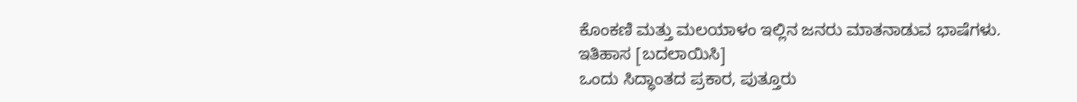ಕೊಂಕಣಿ ಮತ್ತು ಮಲಯಾಳಂ ಇಲ್ಲಿನ ಜನರು ಮಾತನಾಡುವ ಭಾಷೆಗಳು.
ಇತಿಹಾಸ [ಬದಲಾಯಿಸಿ]
ಒಂದು ಸಿದ್ಧಾಂತದ ಪ್ರಕಾರ, ಪುತ್ತೂರು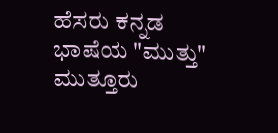ಹೆಸರು ಕನ್ನಡ ಭಾಷೆಯ "ಮುತ್ತು" ಮುತ್ತೂರು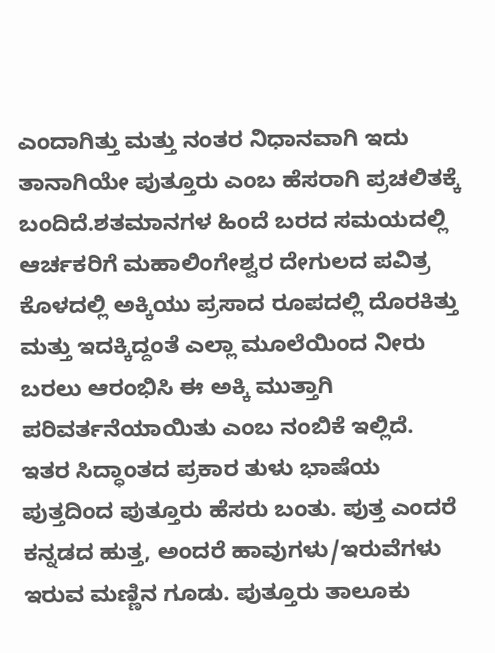ಎಂದಾಗಿತ್ತು ಮತ್ತು ನಂತರ ನಿಧಾನವಾಗಿ ಇದು ತಾನಾಗಿಯೇ ಪುತ್ತೂರು ಎಂಬ ಹೆಸರಾಗಿ ಪ್ರಚಲಿತಕ್ಕೆ ಬಂದಿದೆ.ಶತಮಾನಗಳ ಹಿಂದೆ ಬರದ ಸಮಯದಲ್ಲಿ ಆರ್ಚಕರಿಗೆ ಮಹಾಲಿಂಗೇಶ್ವರ ದೇಗುಲದ ಪವಿತ್ರ ಕೊಳದಲ್ಲಿ ಅಕ್ಕಿಯು ಪ್ರಸಾದ ರೂಪದಲ್ಲಿ ದೊರಕಿತ್ತು ಮತ್ತು ಇದಕ್ಕಿದ್ದಂತೆ ಎಲ್ಲಾ ಮೂಲೆಯಿಂದ ನೀರು ಬರಲು ಆರಂಭಿಸಿ ಈ ಅಕ್ಕಿ ಮುತ್ತಾಗಿ ಪರಿವರ್ತನೆಯಾಯಿತು ಎಂಬ ನಂಬಿಕೆ ಇಲ್ಲಿದೆ. ಇತರ ಸಿದ್ಧಾಂತದ ಪ್ರಕಾರ ತುಳು ಭಾಷೆಯ ಪುತ್ತದಿಂದ ಪುತ್ತೂರು ಹೆಸರು ಬಂತು. ಪುತ್ತ ಎಂದರೆ ಕನ್ನಡದ ಹುತ್ತ, ಅಂದರೆ ಹಾವುಗಳು/ಇರುವೆಗಳು ಇರುವ ಮಣ್ಣಿನ ಗೂಡು. ಪುತ್ತೂರು ತಾಲೂಕು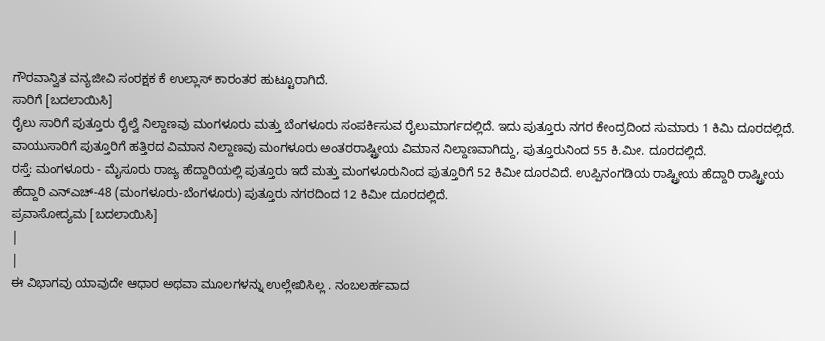ಗೌರವಾನ್ವಿತ ವನ್ಯಜೀವಿ ಸಂರಕ್ಷಕ ಕೆ ಉಲ್ಲಾಸ್ ಕಾರಂತರ ಹುಟ್ಟೂರಾಗಿದೆ.
ಸಾರಿಗೆ [ಬದಲಾಯಿಸಿ]
ರೈಲು ಸಾರಿಗೆ ಪುತ್ತೂರು ರೈಲ್ವೆ ನಿಲ್ದಾಣವು ಮಂಗಳೂರು ಮತ್ತು ಬೆಂಗಳೂರು ಸಂಪರ್ಕಿಸುವ ರೈಲುಮಾರ್ಗದಲ್ಲಿದೆ. ಇದು ಪುತ್ತೂರು ನಗರ ಕೇಂದ್ರದಿಂದ ಸುಮಾರು 1 ಕಿಮಿ ದೂರದಲ್ಲಿದೆ.
ವಾಯುಸಾರಿಗೆ ಪುತ್ತೂರಿಗೆ ಹತ್ತಿರದ ವಿಮಾನ ನಿಲ್ದಾಣವು ಮಂಗಳೂರು ಅಂತರರಾಷ್ಟ್ರೀಯ ವಿಮಾನ ನಿಲ್ದಾಣವಾಗಿದ್ದು, ಪುತ್ತೂರುನಿಂದ 55 ಕಿ.ಮೀ. ದೂರದಲ್ಲಿದೆ.
ರಸ್ತೆ: ಮಂಗಳೂರು - ಮೈಸೂರು ರಾಜ್ಯ ಹೆದ್ದಾರಿಯಲ್ಲಿ ಪುತ್ತೂರು ಇದೆ ಮತ್ತು ಮಂಗಳೂರುನಿಂದ ಪುತ್ತೂರಿಗೆ 52 ಕಿಮೀ ದೂರವಿದೆ. ಉಪ್ಪಿನಂಗಡಿಯ ರಾಷ್ಟ್ರೀಯ ಹೆದ್ದಾರಿ ರಾಷ್ಟ್ರೀಯ ಹೆದ್ದಾರಿ ಎನ್ಎಚ್-48 (ಮಂಗಳೂರು-ಬೆಂಗಳೂರು) ಪುತ್ತೂರು ನಗರದಿಂದ 12 ಕಿಮೀ ದೂರದಲ್ಲಿದೆ.
ಪ್ರವಾಸೋದ್ಯಮ [ಬದಲಾಯಿಸಿ]
|
|
ಈ ವಿಭಾಗವು ಯಾವುದೇ ಆಧಾರ ಅಥವಾ ಮೂಲಗಳನ್ನು ಉಲ್ಲೇಖಿಸಿಲ್ಲ . ನಂಬಲರ್ಹವಾದ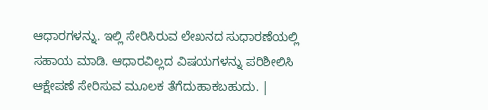ಆಧಾರಗಳನ್ನು. ಇಲ್ಲಿ ಸೇರಿಸಿರುವ ಲೇಖನದ ಸುಧಾರಣೆಯಲ್ಲಿ ಸಹಾಯ ಮಾಡಿ. ಆಧಾರವಿಲ್ಲದ ವಿಷಯಗಳನ್ನು ಪರಿಶೀಲಿಸಿ ಆಕ್ಷೇಪಣೆ ಸೇರಿಸುವ ಮೂಲಕ ತೆಗೆದುಹಾಕಬಹುದು. |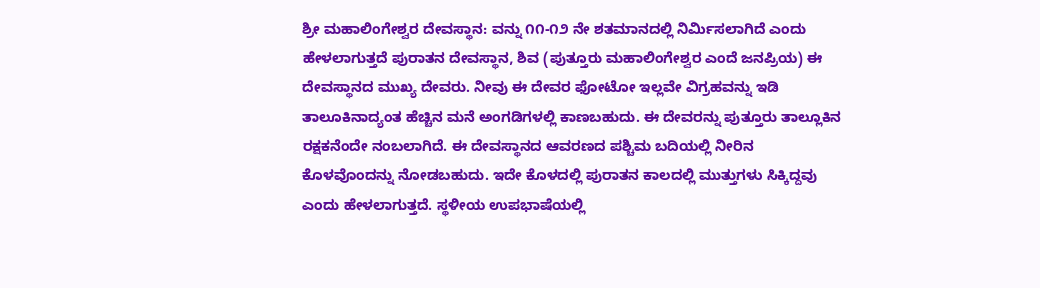ಶ್ರೀ ಮಹಾಲಿಂಗೇಶ್ವರ ದೇವಸ್ಥಾನ: ವನ್ನು ೧೧-೧೨ ನೇ ಶತಮಾನದಲ್ಲಿ ನಿರ್ಮಿಸಲಾಗಿದೆ ಎಂದು ಹೇಳಲಾಗುತ್ತದೆ ಪುರಾತನ ದೇವಸ್ಥಾನ, ಶಿವ (ಪುತ್ತೂರು ಮಹಾಲಿಂಗೇಶ್ವರ ಎಂದೆ ಜನಪ್ರಿಯ) ಈ ದೇವಸ್ಥಾನದ ಮುಖ್ಯ ದೇವರು. ನೀವು ಈ ದೇವರ ಫೋಟೋ ಇಲ್ಲವೇ ವಿಗ್ರಹವನ್ನು ಇಡಿ ತಾಲೂಕಿನಾದ್ಯಂತ ಹೆಚ್ಚಿನ ಮನೆ ಅಂಗಡಿಗಳಲ್ಲಿ ಕಾಣಬಹುದು. ಈ ದೇವರನ್ನು ಪುತ್ತೂರು ತಾಲ್ಲೂಕಿನ ರಕ್ಷಕನೆಂದೇ ನಂಬಲಾಗಿದೆ. ಈ ದೇವಸ್ಥಾನದ ಆವರಣದ ಪಶ್ಚಿಮ ಬದಿಯಲ್ಲಿ ನೀರಿನ ಕೊಳವೊಂದನ್ನು ನೋಡಬಹುದು. ಇದೇ ಕೊಳದಲ್ಲಿ ಪುರಾತನ ಕಾಲದಲ್ಲಿ ಮುತ್ತುಗಳು ಸಿಕ್ಕಿದ್ದವು ಎಂದು ಹೇಳಲಾಗುತ್ತದೆ. ಸ್ಥಳೀಯ ಉಪಭಾಷೆಯಲ್ಲಿ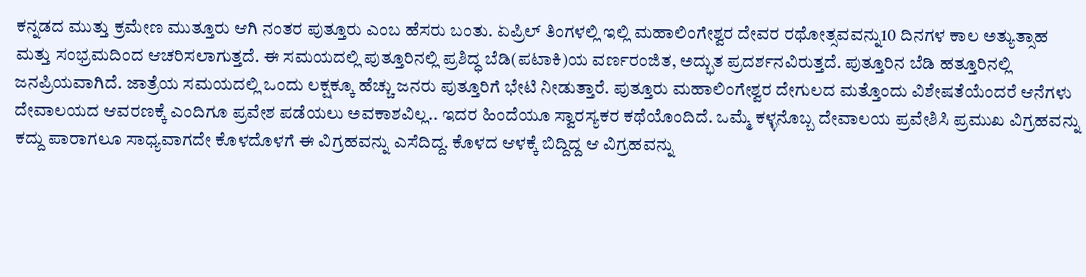ಕನ್ನಡದ ಮುತ್ತು ಕ್ರಮೇಣ ಮುತ್ತೂರು ಆಗಿ ನಂತರ ಪುತ್ತೂರು ಎಂಬ ಹೆಸರು ಬಂತು. ಏಪ್ರಿಲ್ ತಿಂಗಳಲ್ಲಿ ಇಲ್ಲಿ ಮಹಾಲಿಂಗೇಶ್ವರ ದೇವರ ರಥೋತ್ಸವವನ್ನು10 ದಿನಗಳ ಕಾಲ ಅತ್ಯುತ್ಸಾಹ ಮತ್ತು ಸಂಭ್ರಮದಿಂದ ಆಚರಿಸಲಾಗುತ್ತದೆ. ಈ ಸಮಯದಲ್ಲಿ ಪುತ್ತೂರಿನಲ್ಲಿ ಪ್ರಶಿದ್ಧ ಬೆಡಿ(ಪಟಾಕಿ)ಯ ವರ್ಣರಂಜಿತ, ಅದ್ಭುತ ಪ್ರದರ್ಶನವಿರುತ್ತದೆ. ಪುತ್ತೂರಿನ ಬೆಡಿ ಹತ್ತೂರಿನಲ್ಲಿ ಜನಪ್ರಿಯವಾಗಿದೆ. ಜಾತ್ರೆಯ ಸಮಯದಲ್ಲಿ ಒಂದು ಲಕ್ಷಕ್ಕೂ ಹೆಚ್ಚು ಜನರು ಪುತ್ತೂರಿಗೆ ಭೇಟಿ ನೀಡುತ್ತಾರೆ. ಪುತ್ತೂರು ಮಹಾಲಿಂಗೇಶ್ವರ ದೇಗುಲದ ಮತ್ತೊಂದು ವಿಶೇಷತೆಯೆಂದರೆ ಆನೆಗಳು ದೇವಾಲಯದ ಆವರಣಕ್ಕೆ ಎಂದಿಗೂ ಪ್ರವೇಶ ಪಡೆಯಲು ಅವಕಾಶವಿಲ್ಲ.. ಇದರ ಹಿಂದೆಯೂ ಸ್ವಾರಸ್ಯಕರ ಕಥೆಯೊಂದಿದೆ. ಒಮ್ಮೆ ಕಳ್ಳನೊಬ್ಬ ದೇವಾಲಯ ಪ್ರವೇಶಿಸಿ ಪ್ರಮುಖ ವಿಗ್ರಹವನ್ನು ಕದ್ದು ಪಾರಾಗಲೂ ಸಾಧ್ಯವಾಗದೇ ಕೊಳದೊಳಗೆ ಈ ವಿಗ್ರಹವನ್ನು ಎಸೆದಿದ್ದ. ಕೊಳದ ಆಳಕ್ಕೆ ಬಿದ್ದಿದ್ದ ಆ ವಿಗ್ರಹವನ್ನು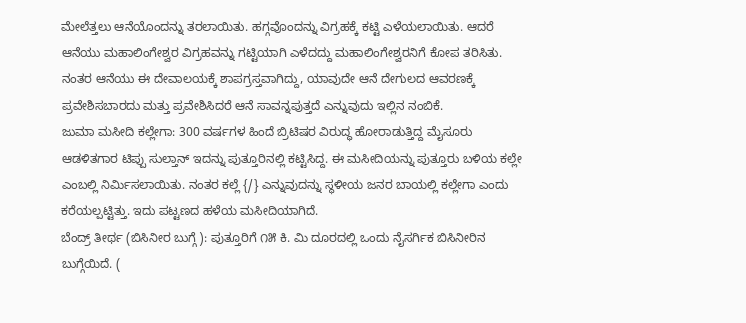ಮೇಲೆತ್ತಲು ಆನೆಯೊಂದನ್ನು ತರಲಾಯಿತು. ಹಗ್ಗವೊಂದನ್ನು ವಿಗ್ರಹಕ್ಕೆ ಕಟ್ಟಿ ಎಳೆಯಲಾಯಿತು. ಆದರೆ ಆನೆಯು ಮಹಾಲಿಂಗೇಶ್ವರ ವಿಗ್ರಹವನ್ನು ಗಟ್ಟಿಯಾಗಿ ಎಳೆದದ್ದು ಮಹಾಲಿಂಗೇಶ್ವರನಿಗೆ ಕೋಪ ತರಿಸಿತು. ನಂತರ ಆನೆಯು ಈ ದೇವಾಲಯಕ್ಕೆ ಶಾಪಗ್ರಸ್ತವಾಗಿದ್ದು, ಯಾವುದೇ ಆನೆ ದೇಗುಲದ ಆವರಣಕ್ಕೆ ಪ್ರವೇಶಿಸಬಾರದು ಮತ್ತು ಪ್ರವೇಶಿಸಿದರೆ ಆನೆ ಸಾವನ್ನಪುತ್ತದೆ ಎನ್ನುವುದು ಇಲ್ಲಿನ ನಂಬಿಕೆ.
ಜುಮಾ ಮಸೀದಿ ಕಲ್ಲೇಗಾ: 300 ವರ್ಷಗಳ ಹಿಂದೆ ಬ್ರಿಟಿಷರ ವಿರುದ್ಧ ಹೋರಾಡುತ್ತಿದ್ದ ಮೈಸೂರು ಆಡಳಿತಗಾರ ಟಿಪ್ಪು ಸುಲ್ತಾನ್ ಇದನ್ನು ಪುತ್ತೂರಿನಲ್ಲಿ ಕಟ್ಟಿಸಿದ್ದ. ಈ ಮಸೀದಿಯನ್ನು ಪುತ್ತೂರು ಬಳಿಯ ಕಲ್ಲೇ ಎಂಬಲ್ಲಿ ನಿರ್ಮಿಸಲಾಯಿತು. ನಂತರ ಕಲ್ಲೆ {/} ಎನ್ನುವುದನ್ನು ಸ್ಥಳೀಯ ಜನರ ಬಾಯಲ್ಲಿ ಕಲ್ಲೇಗಾ ಎಂದು ಕರೆಯಲ್ಪಟ್ಟಿತ್ತು. ಇದು ಪಟ್ಟಣದ ಹಳೆಯ ಮಸೀದಿಯಾಗಿದೆ.
ಬೆಂದ್ರ್ ತೀರ್ಥ (ಬಿಸಿನೀರ ಬುಗ್ಗೆ ): ಪುತ್ತೂರಿಗೆ ೧೫ ಕಿ. ಮಿ ದೂರದಲ್ಲಿ ಒಂದು ನೈಸರ್ಗಿಕ ಬಿಸಿನೀರಿನ ಬುಗ್ಗೆಯಿದೆ. (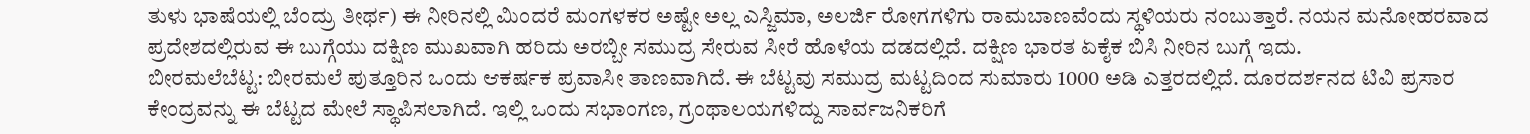ತುಳು ಭಾಷೆಯಲ್ಲಿ ಬೆಂದ್ರು ತೀರ್ಥ) ಈ ನೀರಿನಲ್ಲಿ ಮಿಂದರೆ ಮಂಗಳಕರ ಅಷ್ಟೇ ಅಲ್ಲ ಎಸ್ಜಿಮಾ, ಅಲರ್ಜಿ ರೋಗಗಳಿಗು ರಾಮಬಾಣವೆಂದು ಸ್ಥಳಿಯರು ನಂಬುತ್ತಾರೆ. ನಯನ ಮನೋಹರವಾದ ಪ್ರದೇಶದಲ್ಲಿರುವ ಈ ಬುಗ್ಗೆಯು ದಕ್ಷಿಣ ಮುಖವಾಗಿ ಹರಿದು ಅರಬ್ಬೀ ಸಮುದ್ರ ಸೇರುವ ಸೀರೆ ಹೊಳೆಯ ದಡದಲ್ಲಿದೆ. ದಕ್ಷಿಣ ಭಾರತ ಏಕೈಕ ಬಿಸಿ ನೀರಿನ ಬುಗ್ಗೆ ಇದು.
ಬೀರಮಲೆಬೆಟ್ಟ: ಬೀರಮಲೆ ಪುತ್ತೂರಿನ ಒಂದು ಆಕರ್ಷಕ ಪ್ರವಾಸೀ ತಾಣವಾಗಿದೆ. ಈ ಬೆಟ್ಟವು ಸಮುದ್ರ ಮಟ್ಟದಿಂದ ಸುಮಾರು 1000 ಅಡಿ ಎತ್ತರದಲ್ಲಿದೆ. ದೂರದರ್ಶನದ ಟಿವಿ ಪ್ರಸಾರ ಕೇಂದ್ರವನ್ನು ಈ ಬೆಟ್ಟದ ಮೇಲೆ ಸ್ಥಾಪಿಸಲಾಗಿದೆ. ಇಲ್ಲಿ ಒಂದು ಸಭಾಂಗಣ, ಗ್ರಂಥಾಲಯಗಳಿದ್ದು ಸಾರ್ವಜನಿಕರಿಗೆ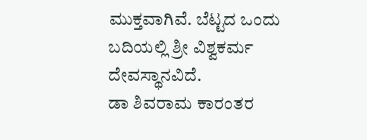ಮುಕ್ತವಾಗಿವೆ. ಬೆಟ್ಟದ ಒಂದು ಬದಿಯಲ್ಲಿ ಶ್ರೀ ವಿಶ್ವಕರ್ಮ ದೇವಸ್ಥಾನವಿದೆ.
ಡಾ ಶಿವರಾಮ ಕಾರಂತರ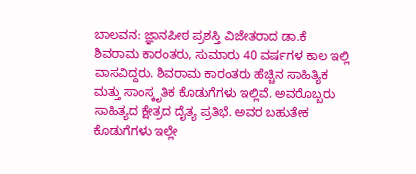ಬಾಲವನ: ಜ್ಞಾನಪೀಠ ಪ್ರಶಸ್ತಿ ವಿಜೇತರಾದ ಡಾ.ಕೆ ಶಿವರಾಮ ಕಾರಂತರು, ಸುಮಾರು 40 ವರ್ಷಗಳ ಕಾಲ ಇಲ್ಲಿ ವಾಸವಿದ್ದರು. ಶಿವರಾಮ ಕಾರಂತರು ಹೆಚ್ಚಿನ ಸಾಹಿತ್ಯಿಕ ಮತ್ತು ಸಾಂಸ್ಕೃತಿಕ ಕೊಡುಗೆಗಳು ಇಲ್ಲಿವೆ. ಅವರೊಬ್ಬರು ಸಾಹಿತ್ಯದ ಕ್ಷೇತ್ರದ ದೈತ್ಯ ಪ್ರತಿಭೆ. ಅವರ ಬಹುತೇಕ ಕೊಡುಗೆಗಳು ಇಲ್ಲೇ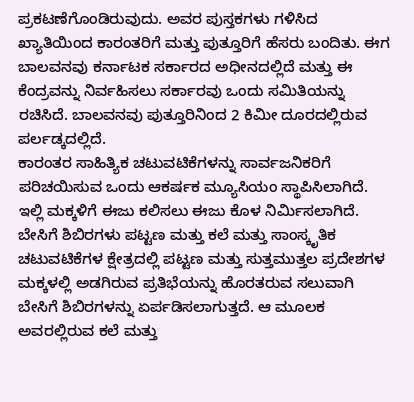ಪ್ರಕಟಣೆಗೊಂಡಿರುವುದು. ಅವರ ಪುಸ್ತಕಗಳು ಗಳಿಸಿದ ಖ್ಯಾತಿಯಿಂದ ಕಾರಂತರಿಗೆ ಮತ್ತು ಪುತ್ತೂರಿಗೆ ಹೆಸರು ಬಂದಿತು. ಈಗ ಬಾಲವನವು ಕರ್ನಾಟಕ ಸರ್ಕಾರದ ಅಧೀನದಲ್ಲಿದೆ ಮತ್ತು ಈ ಕೆಂದ್ರವನ್ನು ನಿರ್ವಹಿಸಲು ಸರ್ಕಾರವು ಒಂದು ಸಮಿತಿಯನ್ನು ರಚಿಸಿದೆ. ಬಾಲವನವು ಪುತ್ತೂರಿನಿಂದ 2 ಕಿಮೀ ದೂರದಲ್ಲಿರುವ ಪರ್ಲಡ್ಕದಲ್ಲಿದೆ.
ಕಾರಂತರ ಸಾಹಿತ್ಯಿಕ ಚಟುವಟಿಕೆಗಳನ್ನು ಸಾರ್ವಜನಿಕರಿಗೆ ಪರಿಚಯಿಸುವ ಒಂದು ಆಕರ್ಷಕ ಮ್ಯೂಸಿಯಂ ಸ್ಥಾಪಿಸಿಲಾಗಿದೆ. ಇಲ್ಲಿ ಮಕ್ಕಳಿಗೆ ಈಜು ಕಲಿಸಲು ಈಜು ಕೊಳ ನಿರ್ಮಿಸಲಾಗಿದೆ. ಬೇಸಿಗೆ ಶಿಬಿರಗಳು ಪಟ್ಟಣ ಮತ್ತು ಕಲೆ ಮತ್ತು ಸಾಂಸ್ಕೃತಿಕ ಚಟುವಟಿಕೆಗಳ ಕ್ಷೇತ್ರದಲ್ಲಿ ಪಟ್ಟಣ ಮತ್ತು ಸುತ್ತಮುತ್ತಲ ಪ್ರದೇಶಗಳ ಮಕ್ಕಳಲ್ಲಿ ಅಡಗಿರುವ ಪ್ರತಿಭೆಯನ್ನು ಹೊರತರುವ ಸಲುವಾಗಿ ಬೇಸಿಗೆ ಶಿಬಿರಗಳನ್ನು ಏರ್ಪಡಿಸಲಾಗುತ್ತದೆ. ಆ ಮೂಲಕ ಅವರಲ್ಲಿರುವ ಕಲೆ ಮತ್ತು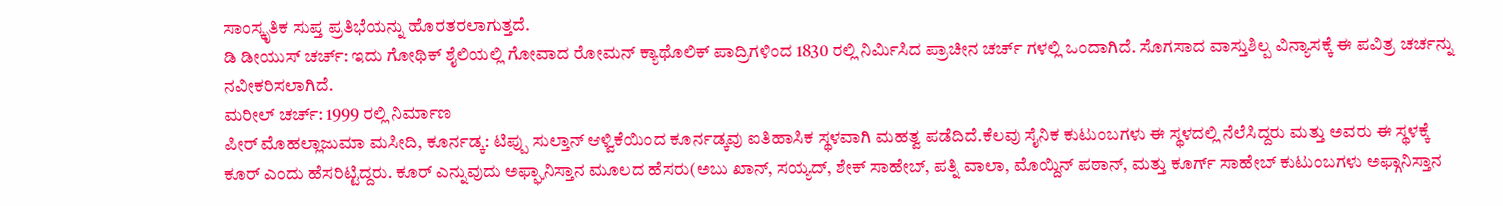ಸಾಂಸ್ಕೃತಿಕ ಸುಪ್ತ ಪ್ರತಿಭೆಯನ್ನು ಹೊರತರಲಾಗುತ್ತದೆ.
ಡಿ ಡೀಯುಸ್ ಚರ್ಚ್: ಇದು ಗೋಥಿಕ್ ಶೈಲಿಯಲ್ಲಿ ಗೋವಾದ ರೋಮನ್ ಕ್ಯಾಥೊಲಿಕ್ ಪಾದ್ರಿಗಳಿಂದ 1830 ರಲ್ಲಿ ನಿರ್ಮಿಸಿದ ಪ್ರಾಚೀನ ಚರ್ಚ್ ಗಳಲ್ಲಿ ಒಂದಾಗಿದೆ. ಸೊಗಸಾದ ವಾಸ್ತುಶಿಲ್ಪ ವಿನ್ಯಾಸಕ್ಕೆ ಈ ಪವಿತ್ರ ಚರ್ಚನ್ನು ನವೀಕರಿಸಲಾಗಿದೆ.
ಮರೀಲ್ ಚರ್ಚ್: 1999 ರಲ್ಲಿ ನಿರ್ಮಾಣ
ಪೀರ್ ಮೊಹಲ್ಲಾಜುಮಾ ಮಸೀದಿ, ಕೂರ್ನಡ್ಕ: ಟಿಪ್ಪು ಸುಲ್ತಾನ್ ಆಳ್ವಿಕೆಯಿಂದ ಕೂರ್ನಡ್ಕವು ಐತಿಹಾಸಿಕ ಸ್ಥಳವಾಗಿ ಮಹತ್ವ ಪಡೆದಿದೆ.ಕೆಲವು ಸೈನಿಕ ಕುಟುಂಬಗಳು ಈ ಸ್ಥಳದಲ್ಲಿ ನೆಲೆಸಿದ್ದರು ಮತ್ತು ಅವರು ಈ ಸ್ಥಳಕ್ಕೆ ಕೂರ್ ಎಂದು ಹೆಸರಿಟ್ಟಿದ್ದರು. ಕೂರ್ ಎನ್ನುವುದು ಅಫ್ಘಾನಿಸ್ತಾನ ಮೂಲದ ಹೆಸರು(ಅಬು ಖಾನ್, ಸಯ್ಯದ್, ಶೇಕ್ ಸಾಹೇಬ್, ಪತ್ನಿ ವಾಲಾ, ಮೊಯ್ದಿನ್ ಪಠಾನ್, ಮತ್ತು ಕೂರ್ಗ್ ಸಾಹೇಬ್ ಕುಟುಂಬಗಳು ಅಫ್ಗಾನಿಸ್ತಾನ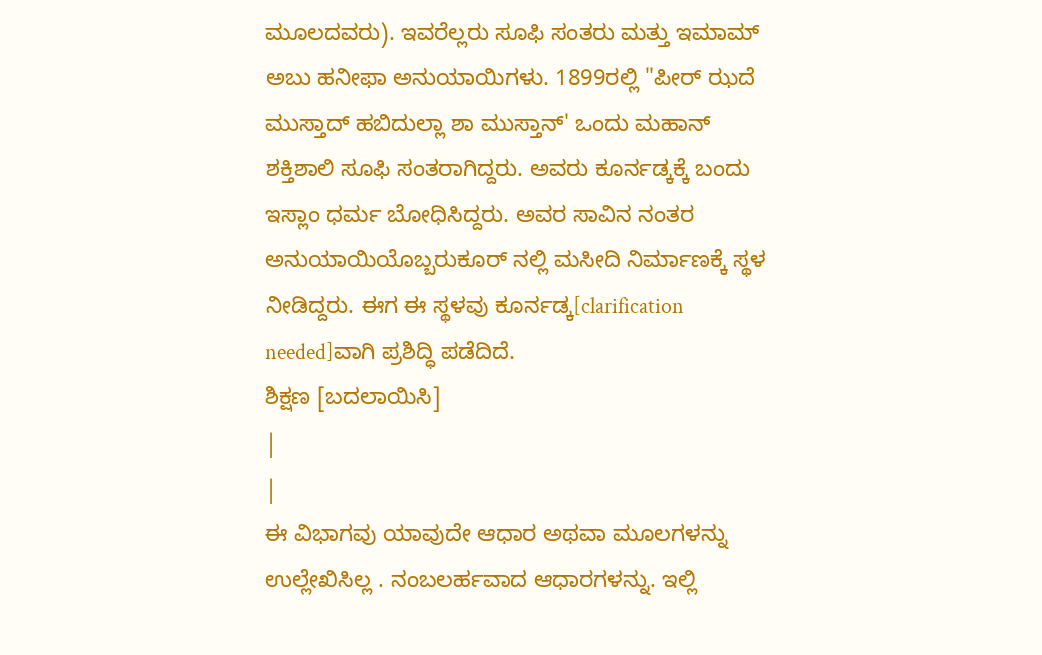ಮೂಲದವರು). ಇವರೆಲ್ಲರು ಸೂಫಿ ಸಂತರು ಮತ್ತು ಇಮಾಮ್ ಅಬು ಹನೀಫಾ ಅನುಯಾಯಿಗಳು. 1899ರಲ್ಲಿ "ಪೀರ್ ಝದೆ ಮುಸ್ತಾದ್ ಹಬಿದುಲ್ಲಾ ಶಾ ಮುಸ್ತಾನ್' ಒಂದು ಮಹಾನ್ ಶಕ್ತಿಶಾಲಿ ಸೂಫಿ ಸಂತರಾಗಿದ್ದರು. ಅವರು ಕೂರ್ನಡ್ಕಕ್ಕೆ ಬಂದು ಇಸ್ಲಾಂ ಧರ್ಮ ಬೋಧಿಸಿದ್ದರು. ಅವರ ಸಾವಿನ ನಂತರ ಅನುಯಾಯಿಯೊಬ್ಬರುಕೂರ್ ನಲ್ಲಿ ಮಸೀದಿ ನಿರ್ಮಾಣಕ್ಕೆ ಸ್ಥಳ ನೀಡಿದ್ದರು. ಈಗ ಈ ಸ್ಥಳವು ಕೂರ್ನಡ್ಕ[clarification needed]ವಾಗಿ ಪ್ರಶಿದ್ಧಿ ಪಡೆದಿದೆ.
ಶಿಕ್ಷಣ [ಬದಲಾಯಿಸಿ]
|
|
ಈ ವಿಭಾಗವು ಯಾವುದೇ ಆಧಾರ ಅಥವಾ ಮೂಲಗಳನ್ನು ಉಲ್ಲೇಖಿಸಿಲ್ಲ . ನಂಬಲರ್ಹವಾದ ಆಧಾರಗಳನ್ನು. ಇಲ್ಲಿ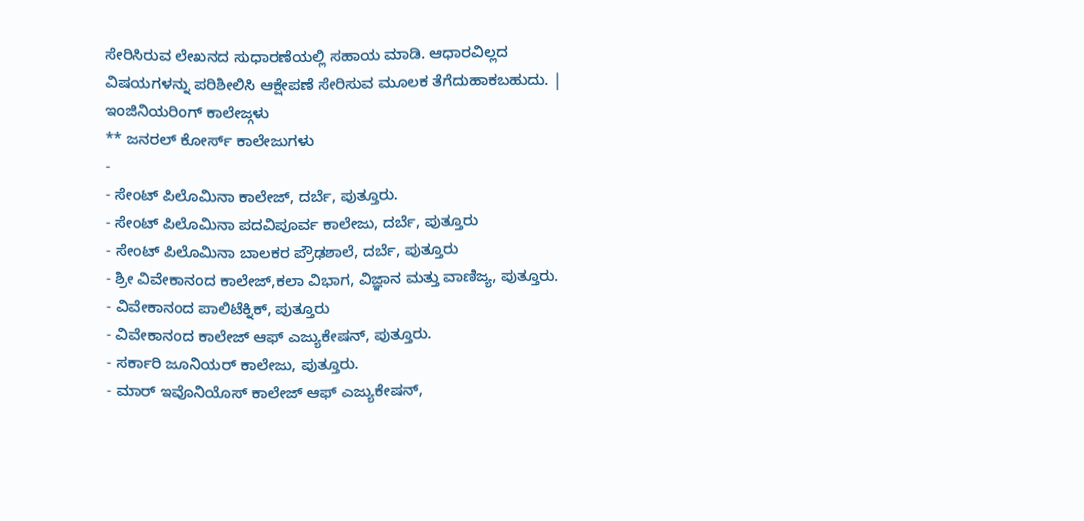ಸೇರಿಸಿರುವ ಲೇಖನದ ಸುಧಾರಣೆಯಲ್ಲಿ ಸಹಾಯ ಮಾಡಿ. ಆಧಾರವಿಲ್ಲದ ವಿಷಯಗಳನ್ನು ಪರಿಶೀಲಿಸಿ ಆಕ್ಷೇಪಣೆ ಸೇರಿಸುವ ಮೂಲಕ ತೆಗೆದುಹಾಕಬಹುದು. |
ಇಂಜಿನಿಯರಿಂಗ್ ಕಾಲೇಜ್ಗಳು
** ಜನರಲ್ ಕೋರ್ಸ್ ಕಾಲೇಜುಗಳು
-
- ಸೇಂಟ್ ಪಿಲೊಮಿನಾ ಕಾಲೇಜ್, ದರ್ಬೆ, ಪುತ್ತೂರು.
- ಸೇಂಟ್ ಪಿಲೊಮಿನಾ ಪದವಿಪೂರ್ವ ಕಾಲೇಜು, ದರ್ಬೆ, ಪುತ್ತೂರು
- ಸೇಂಟ್ ಪಿಲೊಮಿನಾ ಬಾಲಕರ ಪ್ರೌಢಶಾಲೆ, ದರ್ಬೆ, ಪುತ್ತೂರು
- ಶ್ರೀ ವಿವೇಕಾನಂದ ಕಾಲೇಜ್,ಕಲಾ ವಿಭಾಗ, ವಿಜ್ಞಾನ ಮತ್ತು ವಾಣಿಜ್ಯ, ಪುತ್ತೂರು.
- ವಿವೇಕಾನಂದ ಪಾಲಿಟೆಕ್ನಿಕ್, ಪುತ್ತೂರು
- ವಿವೇಕಾನಂದ ಕಾಲೇಜ್ ಆಫ್ ಎಜ್ಯುಕೇಷನ್, ಪುತ್ತೂರು.
- ಸರ್ಕಾರಿ ಜೂನಿಯರ್ ಕಾಲೇಜು, ಪುತ್ತೂರು.
- ಮಾರ್ ಇವೊನಿಯೊಸ್ ಕಾಲೇಜ್ ಆಫ್ ಎಜ್ಯುಕೇಷನ್,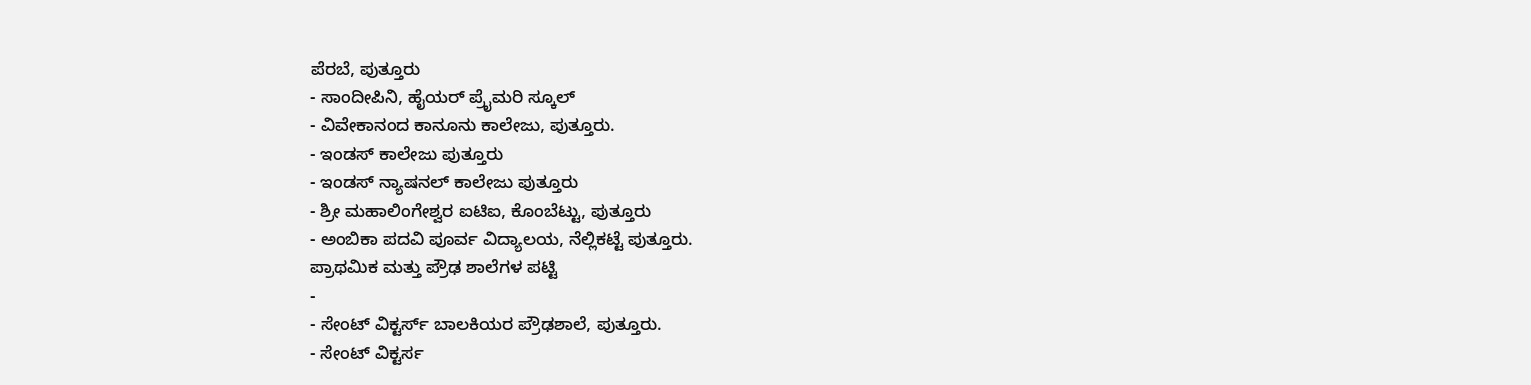ಪೆರಬೆ, ಪುತ್ತೂರು
- ಸಾಂದೀಪಿನಿ, ಹೈಯರ್ ಪ್ರೈಮರಿ ಸ್ಕೂಲ್
- ವಿವೇಕಾನಂದ ಕಾನೂನು ಕಾಲೇಜು, ಪುತ್ತೂರು.
- ಇಂಡಸ್ ಕಾಲೇಜು ಪುತ್ತೂರು
- ಇಂಡಸ್ ನ್ಯಾಷನಲ್ ಕಾಲೇಜು ಪುತ್ತೂರು
- ಶ್ರೀ ಮಹಾಲಿಂಗೇಶ್ವರ ಐಟಿಐ, ಕೊಂಬೆಟ್ಟು, ಪುತ್ತೂರು
- ಅಂಬಿಕಾ ಪದವಿ ಪೂರ್ವ ವಿದ್ಯಾಲಯ, ನೆಲ್ಲಿಕಟ್ಟೆ ಪುತ್ತೂರು.
ಪ್ರಾಥಮಿಕ ಮತ್ತು ಪ್ರೌಢ ಶಾಲೆಗಳ ಪಟ್ಟಿ
-
- ಸೇಂಟ್ ವಿಕ್ಟರ್ಸ್ ಬಾಲಕಿಯರ ಪ್ರೌಢಶಾಲೆ, ಪುತ್ತೂರು.
- ಸೇಂಟ್ ವಿಕ್ಟರ್ಸ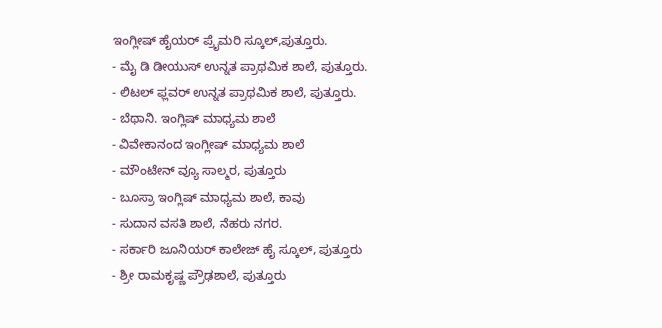ಇಂಗ್ಲೀಷ್ ಹೈಯರ್ ಪ್ರೈಮರಿ ಸ್ಕೂಲ್,ಪುತ್ತೂರು.
- ಮೈ ಡಿ ಡೀಯುಸ್ ಉನ್ನತ ಪ್ರಾಥಮಿಕ ಶಾಲೆ, ಪುತ್ತೂರು.
- ಲಿಟಲ್ ಫ್ಲವರ್ ಉನ್ನತ ಪ್ರಾಥಮಿಕ ಶಾಲೆ, ಪುತ್ತೂರು.
- ಬೆಥಾನಿ. ಇಂಗ್ಲಿಷ್ ಮಾಧ್ಯಮ ಶಾಲೆ
- ವಿವೇಕಾನಂದ ಇಂಗ್ಲೀಷ್ ಮಾಧ್ಯಮ ಶಾಲೆ
- ಮೌಂಟೇನ್ ವ್ಯೂ ಸಾಲ್ಮರ, ಪುತ್ತೂರು
- ಬೂಸ್ರಾ ಇಂಗ್ಲಿಷ್ ಮಾಧ್ಯಮ ಶಾಲೆ, ಕಾವು
- ಸುದಾನ ವಸತಿ ಶಾಲೆ, ನೆಹರು ನಗರ.
- ಸರ್ಕಾರಿ ಜೂನಿಯರ್ ಕಾಲೇಜ್ ಹೈ ಸ್ಕೂಲ್, ಪುತ್ತೂರು
- ಶ್ರೀ ರಾಮಕೃಷ್ಣ ಪ್ರೌಢಶಾಲೆ, ಪುತ್ತೂರು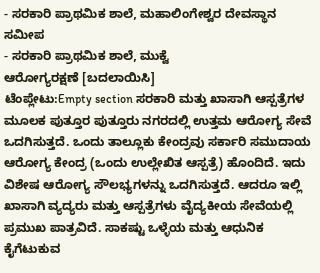- ಸರಕಾರಿ ಪ್ರಾಥಮಿಕ ಶಾಲೆ, ಮಹಾಲಿಂಗೇಶ್ವರ ದೇವಸ್ಥಾನ ಸಮೀಪ
- ಸರಕಾರಿ ಪ್ರಾಥಮಿಕ ಶಾಲೆ, ಮುಕ್ವೆ
ಆರೋಗ್ಯರಕ್ಷಣೆ [ಬದಲಾಯಿಸಿ]
ಟೆಂಪ್ಲೇಟು:Empty section ಸರಕಾರಿ ಮತ್ತು ಖಾಸಾಗಿ ಆಸ್ಪತ್ರೆಗಳ ಮೂಲಕ ಪುತ್ತೂರ ಪುತ್ತೂರು ನಗರದಲ್ಲಿ ಉತ್ತಮ ಆರೋಗ್ಯ ಸೇವೆ ಒದಗಿಸುತ್ತದೆ. ಒಂದು ತಾಲ್ಲೂಕು ಕೇಂದ್ರವು ಸರ್ಕಾರಿ ಸಮುದಾಯ ಆರೋಗ್ಯ ಕೇಂದ್ರ (ಒಂದು ಉಲ್ಲೇಖಿತ ಆಸ್ಪತ್ರೆ) ಹೊಂದಿದೆ. ಇದು ವಿಶೇಷ ಆರೋಗ್ಯ ಸೌಲಭ್ಯಗಳನ್ನು ಒದಗಿಸುತ್ತದೆ. ಆದರೂ ಇಲ್ಲಿ ಖಾಸಾಗಿ ವ್ಯದ್ಯರು ಮತ್ತು ಆಸ್ಪತ್ರೆಗಳು ವೈದ್ಯಕೀಯ ಸೇವೆಯಲ್ಲಿ ಪ್ರಮುಖ ಪಾತ್ರವಿದೆ. ಸಾಕಷ್ಟು ಒಳ್ಳೆಯ ಮತ್ತು ಆಧುನಿಕ ಕೈಗೆಟುಕುವ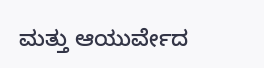ಮತ್ತು ಆಯುರ್ವೇದ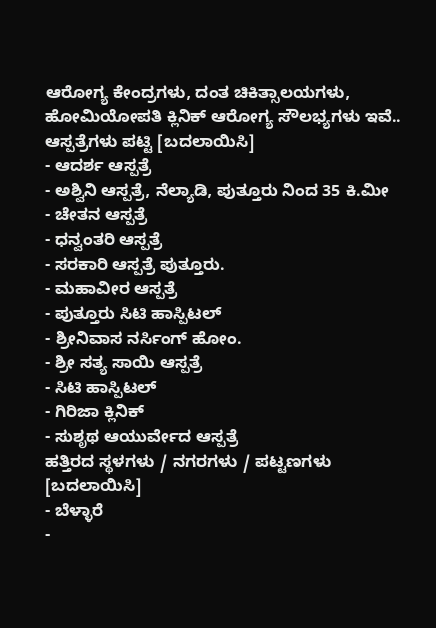ಆರೋಗ್ಯ ಕೇಂದ್ರಗಳು, ದಂತ ಚಿಕಿತ್ಸಾಲಯಗಳು, ಹೋಮಿಯೋಪತಿ ಕ್ಲಿನಿಕ್ ಆರೋಗ್ಯ ಸೌಲಭ್ಯಗಳು ಇವೆ..
ಆಸ್ಪತ್ರೆಗಳು ಪಟ್ಟಿ [ಬದಲಾಯಿಸಿ]
- ಆದರ್ಶ ಆಸ್ಪತ್ರೆ
- ಅಶ್ವಿನಿ ಆಸ್ಪತ್ರೆ, ನೆಲ್ಯಾಡಿ, ಪುತ್ತೂರು ನಿಂದ 35 ಕಿ.ಮೀ
- ಚೇತನ ಆಸ್ಪತ್ರೆ
- ಧನ್ವಂತರಿ ಆಸ್ಪತ್ರೆ
- ಸರಕಾರಿ ಆಸ್ಪತ್ರೆ ಪುತ್ತೂರು.
- ಮಹಾವೀರ ಆಸ್ಪತ್ರೆ
- ಪುತ್ತೂರು ಸಿಟಿ ಹಾಸ್ಪಿಟಲ್
- ಶ್ರೀನಿವಾಸ ನರ್ಸಿಂಗ್ ಹೋಂ.
- ಶ್ರೀ ಸತ್ಯ ಸಾಯಿ ಆಸ್ಪತ್ರೆ
- ಸಿಟಿ ಹಾಸ್ಪಿಟಲ್
- ಗಿರಿಜಾ ಕ್ಲಿನಿಕ್
- ಸುಶೃಥ ಆಯುರ್ವೇದ ಆಸ್ಪತ್ರೆ
ಹತ್ತಿರದ ಸ್ಥಳಗಳು / ನಗರಗಳು / ಪಟ್ಟಣಗಳು [ಬದಲಾಯಿಸಿ]
- ಬೆಳ್ಳಾರೆ
-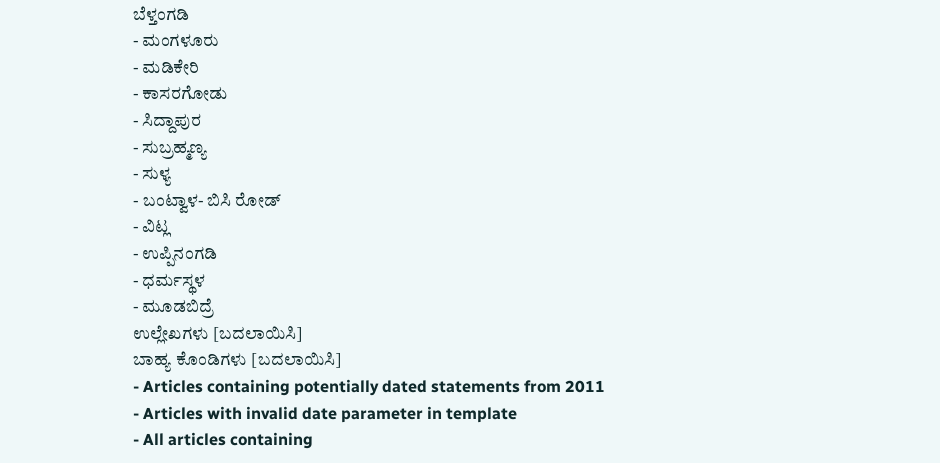ಬೆಳ್ತಂಗಡಿ
- ಮಂಗಳೂರು
- ಮಡಿಕೇರಿ
- ಕಾಸರಗೋಡು
- ಸಿದ್ದಾಪುರ
- ಸುಬ್ರಹ್ಮಣ್ಯ
- ಸುಳ್ಯ
- ಬಂಟ್ವಾಳ- ಬಿಸಿ ರೋಡ್
- ವಿಟ್ಲ
- ಉಪ್ಪಿನಂಗಡಿ
- ಧರ್ಮಸ್ಥಳ
- ಮೂಡಬಿದ್ರೆ
ಉಲ್ಲೇಖಗಳು [ಬದಲಾಯಿಸಿ]
ಬಾಹ್ಯ ಕೊಂಡಿಗಳು [ಬದಲಾಯಿಸಿ]
- Articles containing potentially dated statements from 2011
- Articles with invalid date parameter in template
- All articles containing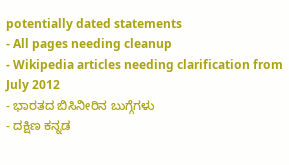potentially dated statements
- All pages needing cleanup
- Wikipedia articles needing clarification from July 2012
- ಭಾರತದ ಬಿಸಿನೀರಿನ ಬುಗ್ಗೆಗಳು
- ದಕ್ಷಿಣ ಕನ್ನಡ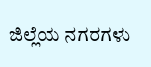ಜಿಲ್ಲೆಯ ನಗರಗಳು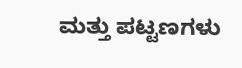ಮತ್ತು ಪಟ್ಟಣಗಳು